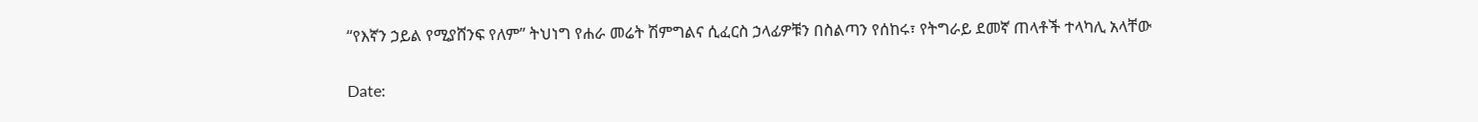“የእኛን ኃይል የሚያሸንፍ የለም” ትህነግ የሐራ መሬት ሽምግልና ሲፈርስ ኃላፊዎቹን በስልጣን የሰከሩ፣ የትግራይ ደመኛ ጠላቶች ተላካሊ አላቸው

Date: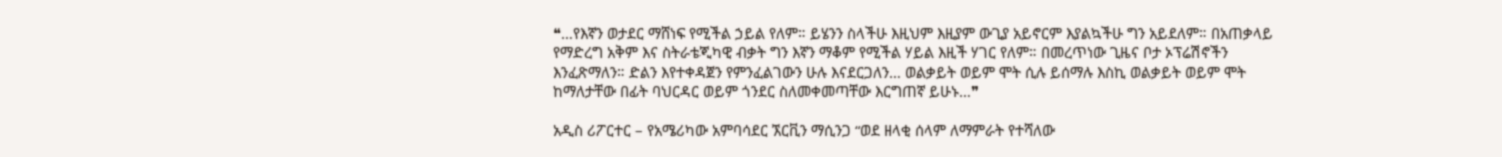❝…የእኛን ወታደር ማሸነፍ የሚችል ኃይል የለም። ይሄንን ስላችሁ እዚህም እዚያም ውጊያ አይኖርም እያልኳችሁ ግን አይደለም። በአጠቃላይ የማድረግ አቅም እና ስትራቴጂካዊ ብቃት ግን እኛን ማቆም የሚችል ሃይል እዚች ሃገር የለም። በመረጥነው ጊዜና ቦታ ኦፕሬሽኖችን እንፈጽማለን። ድልን እየተቀዳጀን የምንፈልገውን ሁሉ እናደርጋለን… ወልቃይት ወይም ሞት ሲሉ ይሰማሉ እስኪ ወልቃይት ወይም ሞት ከማለታቸው በፊት ባህርዳር ወይም ጎንደር ስለመቀመጣቸው እርግጠኛ ይሁኑ…❞

አዲስ ሪፖርተር – የአሜሪካው አምባሳደር ኧርቪን ማሲንጋ “ወደ ዘላቂ ሰላም ለማምራት የተሻለው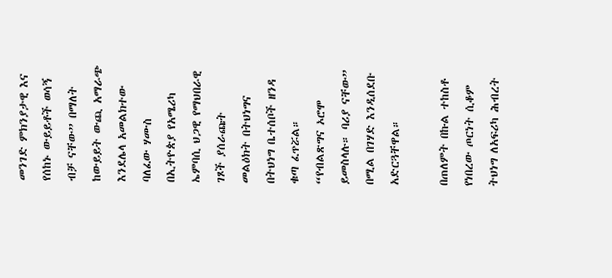መንገድ ምክንያታዊ እና የሰከኑ ውይይቶች ወሳኝ ብቻ ናቸው” በማለት ከውይይት ውጪ አማራጭ እንደሌላ አመልክተው ባለፈው ሃሙስ በኢትዮጵያ የአሜሪካ ኤምባሲ ህጋዊ የማህበራዊ ገጾች ያሰራጩት መልዕክት በትህነግና በትህነግ ቤተሰቦች ዘንዳ ቁጣ ፈጥሯል። “የብልጽግና ኦሮሞ ይመስላሉ። ባሪያ ናቸው” በሚል በገሃድ እንዲሰደቡ አድርጓቸዋል።

በጠለምት በኩል ተከስቶ የነበረው ጦርነት ሲቆም ትህነግ ለአፍሪካ ሕብረት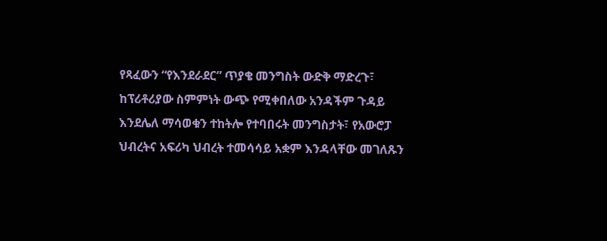የጻፈውን “የእንደራደር” ጥያቄ መንግስት ውድቅ ማድረጉ፣ ከፕሪቶሪያው ስምምነት ውጭ የሚቀበለው አንዳችም ጉዳይ እንደሌለ ማሳወቁን ተከትሎ የተባበሩት መንግስታት፣ የአውሮፓ ህብረትና አፍሪካ ህብረት ተመሳሳይ አቋም እንዳላቸው መገለጹን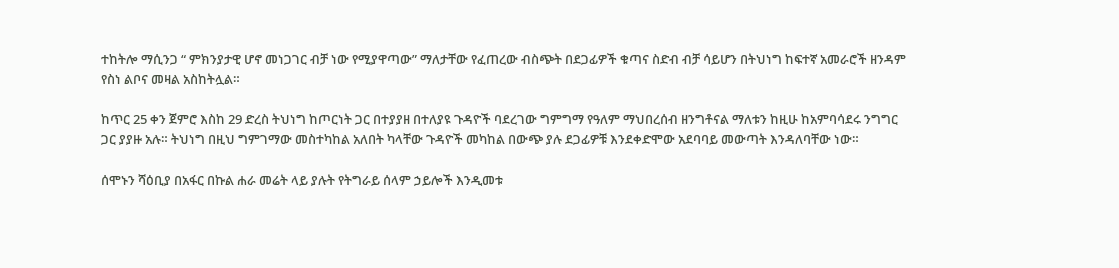ተከትሎ ማሲንጋ “ ምክንያታዊ ሆኖ መነጋገር ብቻ ነው የሚያዋጣው” ማለታቸው የፈጠረው ብስጭት በደጋፊዎች ቁጣና ስድብ ብቻ ሳይሆን በትህነግ ከፍተኛ አመራሮች ዘንዳም የስነ ልቦና መዛል አስከትሏል።

ከጥር 25 ቀን ጀምሮ እስከ 29 ድረስ ትህነግ ከጦርነት ጋር በተያያዘ በተለያዩ ጉዳዮች ባደረገው ግምግማ የዓለም ማህበረሰብ ዘንግቶናል ማለቱን ከዚሁ ከአምባሳደሩ ንግግር ጋር ያያዙ አሉ። ትህነግ በዚህ ግምገማው መስተካከል አለበት ካላቸው ጉዳዮች መካከል በውጭ ያሉ ደጋፊዎቹ እንደቀድሞው አደባባይ መውጣት እንዳለባቸው ነው።

ሰሞኑን ሻዕቢያ በአፋር በኩል ሐራ መሬት ላይ ያሉት የትግራይ ሰላም ኃይሎች እንዲመቱ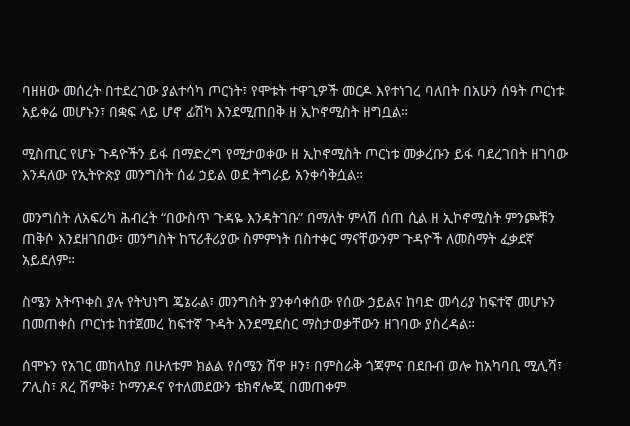ባዘዘው መሰረት በተደረገው ያልተሳካ ጦርነት፣ የሞቱት ተዋጊዎች መርዶ እየተነገረ ባለበት በአሁን ሰዓት ጦርነቱ አይቀሬ መሆኑን፣ በቋፍ ላይ ሆኖ ፊሽካ እንደሚጠበቅ ዘ ኢኮኖሚስት ዘግቧል።

ሚስጢር የሆኑ ጉዳዮችን ይፋ በማድረግ የሚታወቀው ዘ ኢኮኖሚስት ጦርነቱ መቃረቡን ይፋ ባደረገበት ዘገባው እንዳለው የኢትዮጵያ መንግስት ሰፊ ኃይል ወደ ትግራይ አንቀሳቅሷል።

መንግስት ለአፍሪካ ሕብረት “በውስጥ ጉዳዬ እንዳትገቡ” በማለት ምላሽ ሰጠ ሲል ዘ ኢኮኖሚስት ምንጮቹን ጠቅሶ እንደዘገበው፣ መንግስት ከፕሪቶሪያው ስምምነት በስተቀር ማናቸውንም ጉዳዮች ለመስማት ፈቃደኛ አይደለም።

ስሜን አትጥቀስ ያሉ የትህነግ ጄኔራል፣ መንግስት ያንቀሳቀሰው የሰው ኃይልና ከባድ መሳሪያ ከፍተኛ መሆኑን በመጠቀስ ጦርነቱ ከተጀመረ ከፍተኛ ጉዳት እንደሚደስር ማስታወቃቸውን ዘገባው ያስረዳል።

ሰሞኑን የአገር መከላከያ በሁለቱም ክልል የሰሜን ሸዋ ዞን፣ በምስራቅ ጎጃምና በደቡብ ወሎ ከአካባቢ ሚሊሻ፣ ፖሊስ፣ ጸረ ሽምቅ፣ ኮማንዶና የተለመደውን ቴክኖሎጂ በመጠቀም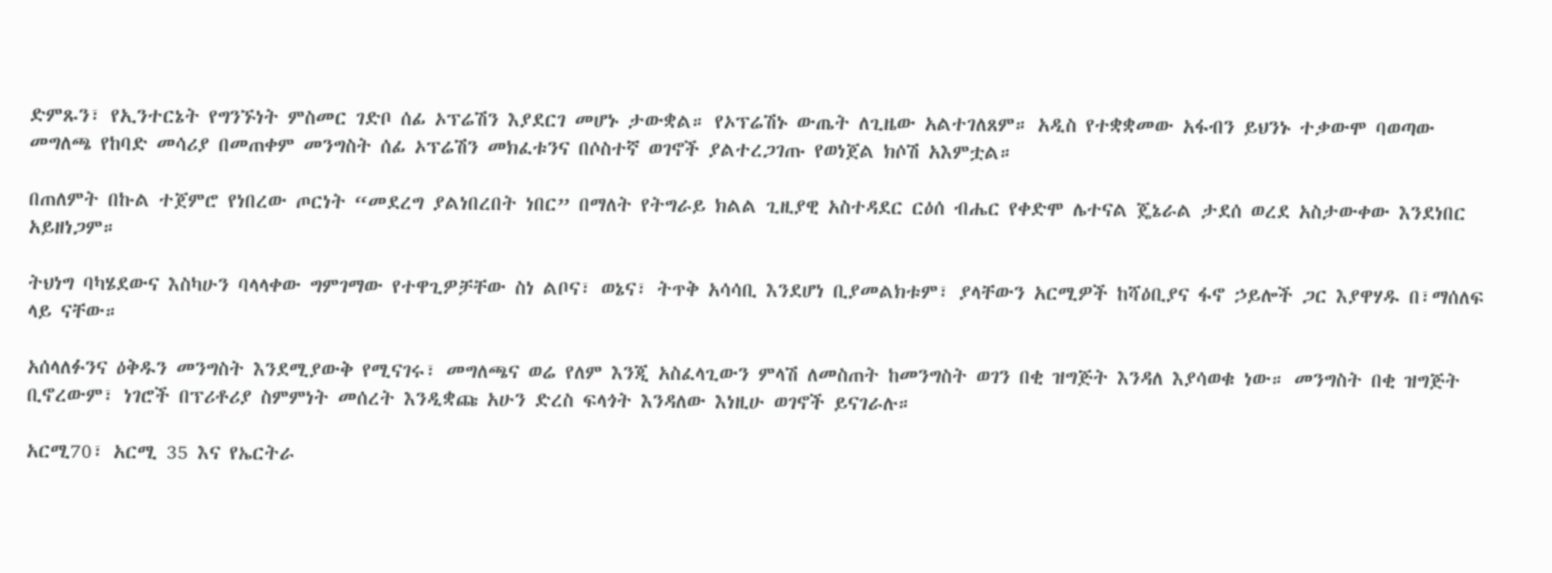ድምጹን፣ የኢንተርኔት የግንኙነት ምስመር ገድቦ ሰፊ ኦፕሬሽን እያደርገ መሆኑ ታውቋል። የኦፕሬሽኑ ውጤት ለጊዜው አልተገለጸም። አዲስ የተቋቋመው አፋብን ይህንኑ ተቃውሞ ባወጣው መግለጫ የከባድ መሳሪያ በመጠቀም መንግስት ሰፊ ኦፕሬሽን መክፈቱንና በሶስተኛ ወገኖች ያልተረጋገጡ የወነጀል ክሶሽ አእምቷል።

በጠለምት በኩል ተጀምሮ የነበረው ጦርነት “መደረግ ያልነበረበት ነበር” በማለት የትግራይ ክልል ጊዚያዊ አስተዳደር ርዕሰ ብሔር የቀድሞ ሌተናል ጄኔራል ታደሰ ወረደ አስታውቀው እንደነበር አይዘነጋም።

ትህነግ ባካሄደውና እስካሁን ባላላቀው ግምገማው የተዋጊዎቻቸው ስነ ልቦና፣ ወኔና፣ ትጥቅ አሳሳቢ እንደሆነ ቢያመልክቱም፣ ያላቸውን አርሚዎች ከሻዕቢያና ፋኖ ኃይሎች ጋር እያዋሃዱ በ፣ማሰለፍ ላይ ናቸው።

አሰላለፉንና ዕቅዱን መንግስት እንደሚያውቅ የሚናገሩ፣ መግለጫና ወሬ የለም እንጂ አስፈላጊውን ምላሽ ለመስጠት ከመንግስት ወገን በቂ ዝግጅት እንዳለ እያሳወቁ ነው። መንግስት በቂ ዝግጅት ቢኖረውም፣ ነገሮች በፕሪቶሪያ ስምምነት መሰረት እንዲቋጩ አሁን ድረስ ፍላጎት እንዳለው እነዚሁ ወገኖች ይናገራሉ።

አርሚ70፣ አርሚ 35 እና የኤርትራ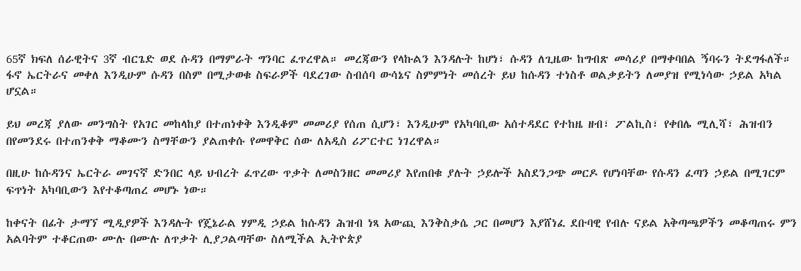65ኛ ክፍለ ሰራዊትና 3ኛ ብርጌድ ወደ ሱዳን በማምራት ግንባር ፈጥረዋል። መረጃውን የላኩልን እንዳሉት ከሆነ፣ ሱዳን ለጊዜው ከግብጽ መሳሪያ በማቀባበል ኝባሩን ትደግፋለች። ፋኖ ኤርትራና መቀለ እንዲሁም ሱዳን በስም በሚታወቁ ስፍራዎች ባደረገው ስብሰባ ውሳኔና ስምምነት መሰረት ይህ ከሱዳን ተነስቶ ወልቃይትን ለመያዝ የሚነሳው ኃይል አካል ሆኗል።

ይህ መረጃ ያለው መንግስት የአገር መከላከያ በተጠነቀቅ እንዲቆም መመሪያ የሰጠ ሲሆን፣ እንዲሁም የአካባቢው አሰተዳደር የተከዜ ዘብ፣ ፖልኪስ፣ የቀበሌ ሚሊሻ፣ ሕዝብን በየመንደሩ በተጠንቀቅ ማቆሙን ስማቸውን ያልጠቀሱ የመዋቅር ሰው ለአዲስ ሪፖርተር ነገረዋል።

በዚሁ ከሱዳንና ኤርትራ መገናኛ ድንበር ላይ ህብረት ፈጥረው ጥቃት ለመስንዘር መመሪያ እየጠበቁ ያሉት ኃይሎች አስደንጋጭ መርዶ የሆነባቸው የሱዳን ፈጣን ኃይል በሚገርም ፍጥነት አካባቢውን እየተቆጣጠረ መሆኑ ነው።

ከቀናት በፊት ታማኘ ሚዲያዎች እንዳሉት የጄኔራል ሃምዲ ኃይል ከሱዳን ሕዝብ ነጻ አውጪ እንቅስቃሴ ጋር በመሆን እያሸነፈ ደቡባዊ የብሉ ናይል አቅጣጫዎችን መቆጣጠሩ ምን አልባትም ተቆርጠው ሙሉ በሙሉ ለጥቃት ሊያጋልጣቸው ስለሚችል ኢትዮጵያ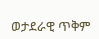ወታደራዊ ጥቅም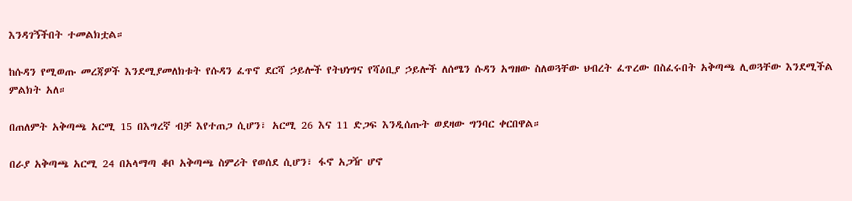እንዳገኝችበት ተመልክቷል።

ከሱዳን የሚወጡ መረጃዎች እንደሚያመለክቱት የሱዳን ፈጥኖ ደርሻ ኃይሎች የትህነግና የሻዕቢያ ኃይሎች ለሰሜን ሱዳን አግዘው ስለወጓቸው ህብረት ፈጥረው በስፈሩበት አቅጣጫ ሊወጓቸው እንደሚችል ምልክት አለ።

በጠለምት አቅጣጫ አርሚ 15 በእግረኛ ብቻ እየተጠጋ ሲሆን፣ አርሚ 26 እና 11 ድጋፍ እንዲሰጡት ወደዛው ግንባር ቀርበዋል።

በራያ አቅጣጫ አርሚ 24 በአላማጣ ቆቦ አቅጣጫ ስምሪት የወሰደ ሲሆን፣ ፋኖ አጋዥ ሆኖ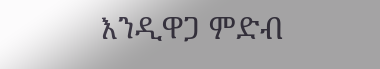እንዲዋጋ ምድብ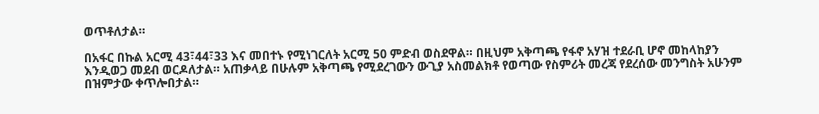ወጥቶለታል።

በአፋር በኩል አርሚ 43፣44፣33 እና መበተኑ የሚነገርለት አርሚ 50 ምድብ ወስደዋል። በዚህም አቅጣጫ የፋኖ አሃዝ ተደራቢ ሆኖ መከላከያን እንዲወጋ መደብ ወርዶለታል። አጠቃላይ በሁሉም አቅጣጫ የሚደረገውን ውጊያ አስመልክቶ የወጣው የስምሪት መረጃ የደረሰው መንግስት አሁንም በዝምታው ቀጥሎበታል።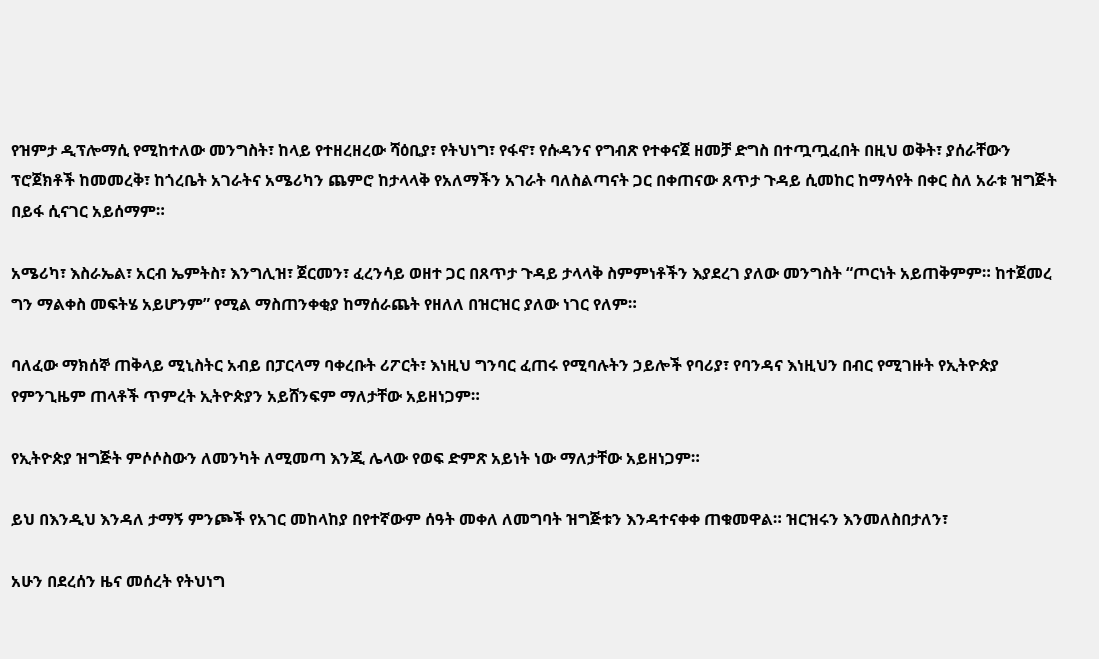የዝምታ ዲፕሎማሲ የሚከተለው መንግስት፣ ከላይ የተዘረዘረው ሻዕቢያ፣ የትህነግ፣ የፋኖ፣ የሱዳንና የግብጽ የተቀናጀ ዘመቻ ድግስ በተጧጧፈበት በዚህ ወቅት፣ ያሰራቸውን ፕሮጀክቶች ከመመረቅ፣ ከጎረቤት አገራትና አሜሪካን ጨምሮ ከታላላቅ የአለማችን አገራት ባለስልጣናት ጋር በቀጠናው ጸጥታ ጉዳይ ሲመከር ከማሳየት በቀር ስለ አራቱ ዝግጅት በይፋ ሲናገር አይሰማም።

አሜሪካ፣ እስራኤል፣ አርብ ኤምትስ፣ እንግሊዝ፣ ጀርመን፣ ፈረንሳይ ወዘተ ጋር በጸጥታ ጉዳይ ታላላቅ ስምምነቶችን እያደረገ ያለው መንግስት “ጦርነት አይጠቅምም። ከተጀመረ ግን ማልቀስ መፍትሄ አይሆንም” የሚል ማስጠንቀቂያ ከማሰራጨት የዘለለ በዝርዝር ያለው ነገር የለም።

ባለፈው ማክሰኞ ጠቅላይ ሚኒስትር አብይ በፓርላማ ባቀረቡት ሪፖርት፣ እነዚህ ግንባር ፈጠሩ የሚባሉትን ኃይሎች የባሪያ፣ የባንዳና እነዚህን በብር የሚገዙት የኢትዮጵያ የምንጊዜም ጠላቶች ጥምረት ኢትዮጵያን አይሸንፍም ማለታቸው አይዘነጋም።

የኢትዮጵያ ዝግጅት ምሶሶስውን ለመንካት ለሚመጣ እንጂ ሌላው የወፍ ድምጽ አይነት ነው ማለታቸው አይዘነጋም።

ይህ በእንዲህ እንዳለ ታማኝ ምንጮች የአገር መከላከያ በየተኛውም ሰዓት መቀለ ለመግባት ዝግጅቱን እንዳተናቀቀ ጠቁመዋል። ዝርዝሩን እንመለስበታለን፣

አሁን በደረሰን ዜና መሰረት የትህነግ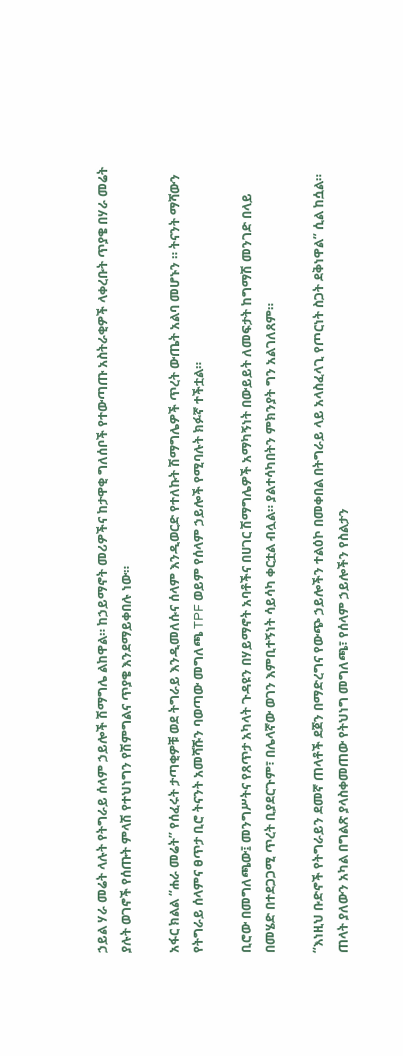ኃይል ሃራ መሬት ላሉት የትግራይ ሰላም ኃይሎች ሽማግሌ ልከዋል። ከኃይማኖት መሪዎችና ከታዋቂ ግለሰቦች የተውጣጡ አስትራቂዎች ላቀረቡት ጥያቄ በሃራ መሬት ያሉት ወገኖች የሰጡት ምላሽ የተህነግን የሽምግልና ጥያቄ እንደማይቀበሉ ነው።

አፋር ክልል “ሐራ መሬት” የሰፈሩት ታጣቂዎቹ ወደ ትግራይ እንዲመለሱና ሰላም እንዲወርድ የተለኩት ሽማግሌዎች ጥረት ውጤት አልባ መሆኑን ። ትናንት ማሻውን የትግራይ ሰላምና ፀጥታ ቢሮ ትናንት አመሻሹን ባወጣው መግለጫ TPF ወይም የሰላም ኃይሎች የሚባሉት ክፉኛ ተችቷል።

ቢሮው በመግለጫው፤ መንግሥትና የጸጥታ አካላት ጉዳዩን በሃይማኖት አባቶችና በሀገር ሽማግሌዎች አማካኝነት በውይይት ለመፍታት ከግማሽ መንገድ በላይ በመሄድ በተደጋጋሚ ጥረት ቢያደርጉም፣ በሌላኛው ወገን እምቢተኝነት ሳይሳካ ቀርቷል ብሏል። ያልተሳካበትን ምክንያት ግን አልገለጸም።

“እነዚህ ቡድኖች የትግራይን ደመኛ ጠላቶች ደጀን በማድረግና የውጭ ኃይሎችን ተልዕኮ በመቀበል በትግራይ ላይ አላስፈላጊ የጦርነት ስጋት ደቅነዋል” ሲል ከሷል። ጠላት ያለውን አካል በግልጽ ያላስቀመጠው የትህነግ መግለጫ፣ የሰላም ኃይሎችን የስልታን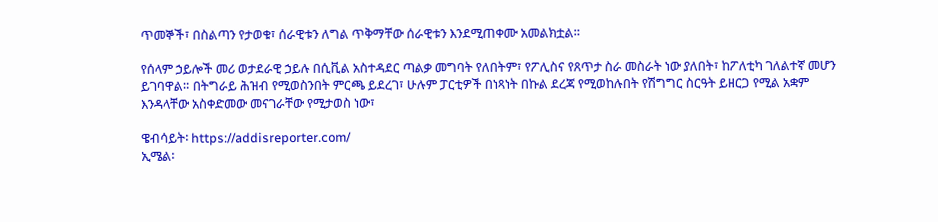ጥመኞች፣ በስልጣን የታወቁ፣ ሰራዊቱን ለግል ጥቅማቸው ሰራዊቱን እንደሚጠቀሙ አመልክቷል።

የሰላም ኃይሎች መሪ ወታደራዊ ኃይሉ በሲቪል አስተዳደር ጣልቃ መግባት የለበትም፣ የፖሊስና የጸጥታ ስራ መስራት ነው ያለበት፣ ከፖለቲካ ገለልተኛ መሆን ይገባዋል። በትግራይ ሕዝብ የሚወስንበት ምርጫ ይደረገ፣ ሁሉም ፓርቲዎች በነጻነት በኩል ደረጃ የሚወከሉበት የሽግግር ስርዓት ይዘርጋ የሚል አቋም እንዳላቸው አስቀድመው መናገራቸው የሚታወስ ነው፣

ዌብሳይት፡ https://addisreporter.com/
ኢሜል፡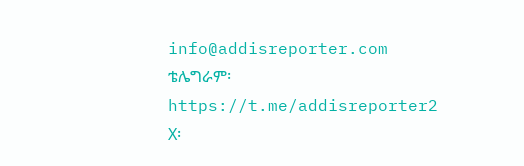info@addisreporter.com
ቴሌግራም፡ https://t.me/addisreporter2
X፡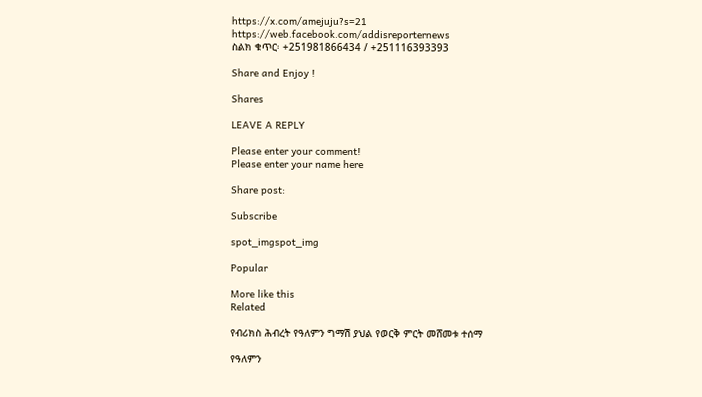https://x.com/amejuju?s=21
https://web.facebook.com/addisreporternews
ስልክ ቁጥር፡ +251981866434 / +251116393393

Share and Enjoy !

Shares

LEAVE A REPLY

Please enter your comment!
Please enter your name here

Share post:

Subscribe

spot_imgspot_img

Popular

More like this
Related

የብሪክስ ሕብረት የዓለምን ግማሽ ያህል የወርቅ ምርት መሸመቱ ተሰማ

የዓለምን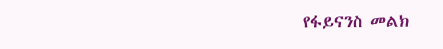የፋይናንስ መልክ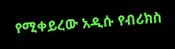የሚቀይረው አዲሱ የብሪክስ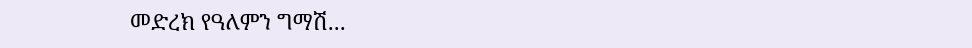መድረክ የዓለምን ግማሽ...